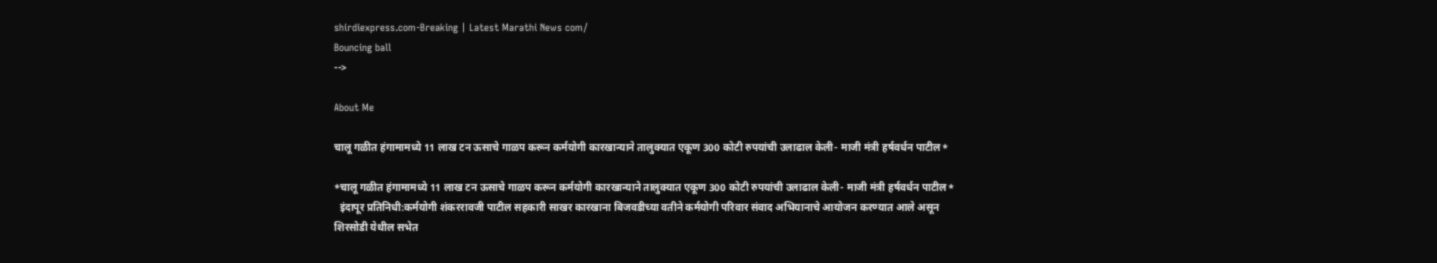shirdiexpress.com-Breaking | Latest Marathi News com/
Bouncing ball
-->

About Me

चालू गळीत हंगामामध्ये 11 लाख टन ऊसाचे गाळप करून कर्मयोगी कारखान्याने तालुक्यात एकूण 300 कोटी रुपयांची उलाढाल केली- माजी मंत्री हर्षवर्धन पाटील*

*चालू गळीत हंगामामध्ये 11 लाख टन ऊसाचे गाळप करून कर्मयोगी कारखान्याने तालुक्यात एकूण 300 कोटी रुपयांची उलाढाल केली- माजी मंत्री हर्षवर्धन पाटील*
  इंदापूर प्रतिनिधी:कर्मयोगी शंकररावजी पाटील सहकारी साखर कारखाना बिजवडीच्या वतीने कर्मयोगी परिवार संवाद अभियानाचे आयोजन करण्यात आले असून शिरसोडी येथील सभेत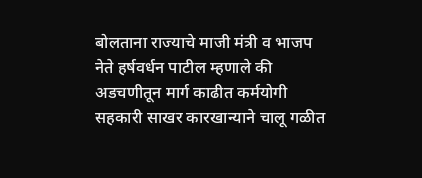बोलताना राज्याचे माजी मंत्री व भाजप नेते हर्षवर्धन पाटील म्हणाले की अडचणीतून मार्ग काढीत कर्मयोगी सहकारी साखर कारखान्याने चालू गळीत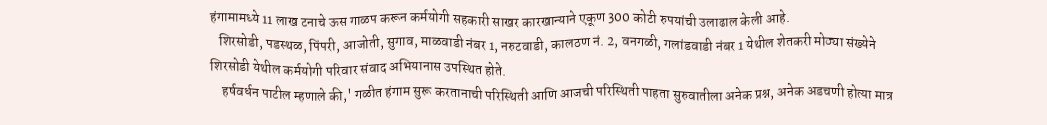हंगामामध्ये 11 लाख टनाचे ऊस गाळप करून कर्मयोगी सहकारी साखर कारखान्याने एकूण 300 कोटी रुपयांची उलाढाल केली आहे.
   शिरसोडी, पडस्थळ, पिंपरी, आजोती, सुगाव, माळवाडी नंबर 1, नरुटवाडी, कालठण नं. 2, वनगळी, गलांडवाडी नंबर 1 येथील शेतकरी मोठ्या संख्येने शिरसोडी येथील कर्मयोगी परिवार संवाद अभियानास उपस्थित होते.
    हर्षवर्धन पाटील म्हणाले की,' गळीत हंगाम सुरू करतानाची परिस्थिती आणि आजची परिस्थिती पाहता सुरुवातीला अनेक प्रश्न, अनेक अडचणी होत्या मात्र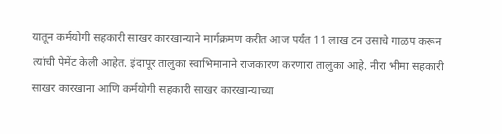यातून कर्मयोगी सहकारी साखर कारखान्याने मार्गक्रमण करीत आज पर्यंत 11 लाख टन उसाचे गाळप करून त्यांची पेमेंट केली आहेत. इंदापूर तालुका स्वाभिमानाने राजकारण करणारा तालुका आहे. नीरा भीमा सहकारी साखर कारखाना आणि कर्मयोगी सहकारी साखर कारखान्याच्या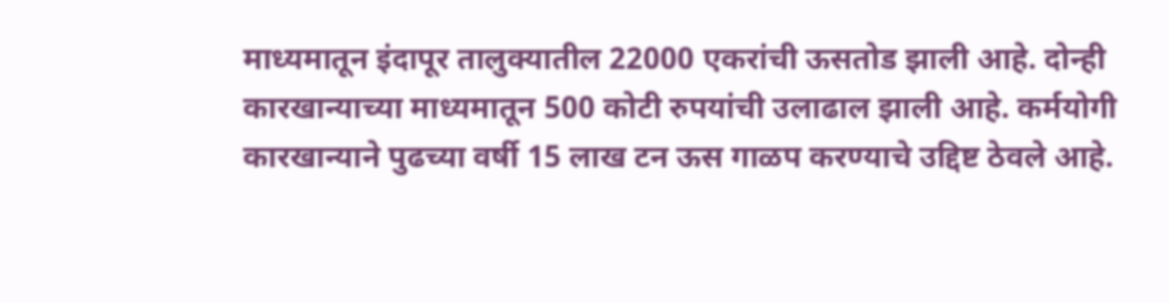माध्यमातून इंदापूर तालुक्यातील 22000 एकरांची ऊसतोड झाली आहे. दोन्ही कारखान्याच्या माध्यमातून 500 कोटी रुपयांची उलाढाल झाली आहे. कर्मयोगी कारखान्याने पुढच्या वर्षी 15 लाख टन ऊस गाळप करण्याचे उद्दिष्ट ठेवले आहे.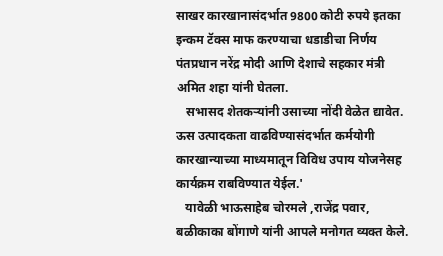साखर कारखानासंदर्भात 9800 कोटी रुपये इतका इन्कम टॅक्स माफ करण्याचा धडाडीचा निर्णय पंतप्रधान नरेंद्र मोदी आणि देशाचे सहकार मंत्री अमित शहा यांनी घेतला.
   सभासद शेतकऱ्यांनी उसाच्या नोंदी वेळेत द्यावेत. ऊस उत्पादकता वाढविण्यासंदर्भात कर्मयोगी कारखान्याच्या माध्यमातून विविध उपाय योजनेसह कार्यक्रम राबविण्यात येईल.'
   यावेळी भाऊसाहेब चोरमले ,राजेंद्र पवार, बळीकाका बोंगाणे यांनी आपले मनोगत व्यक्त केले.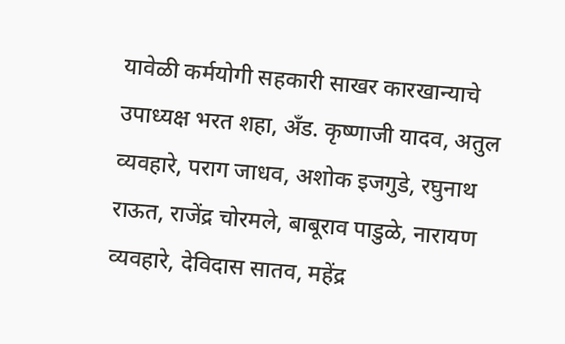यावेळी कर्मयोगी सहकारी साखर कारखान्याचे उपाध्यक्ष भरत शहा, अँड. कृष्णाजी यादव, अतुल व्यवहारे, पराग जाधव, अशोक इजगुडे, रघुनाथ राऊत, राजेंद्र चोरमले, बाबूराव पाडुळे, नारायण व्यवहारे, देविदास सातव, महेंद्र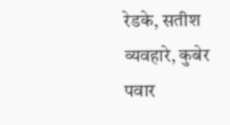रेडके, सतीश व्यवहारे, कुबेर पवार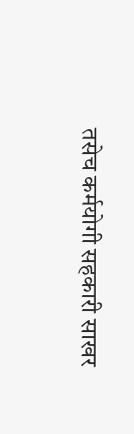तसेच कर्मयोगी सहकारी साखर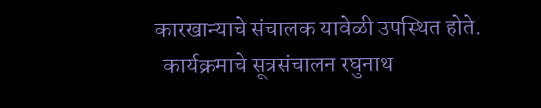कारखान्याचे संचालक यावेळी उपस्थित होते.
  कार्यक्रमाचे सूत्रसंचालन रघुनाथ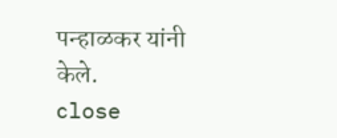पन्हाळकर यांनी केले.
close